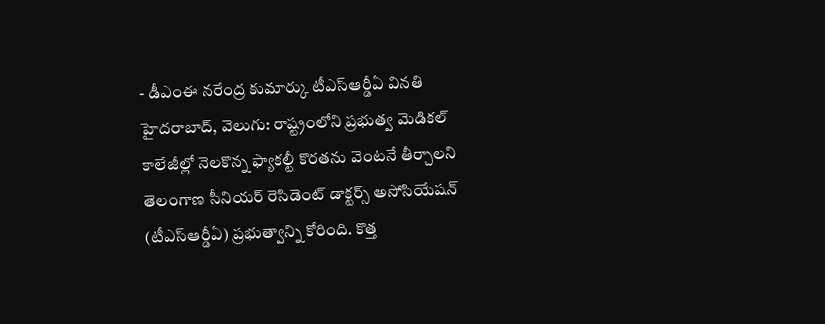- డీఎంఈ నరేంద్ర కుమార్కు టీఎస్ఆర్డీఏ వినతి
హైదరాబాద్, వెలుగు: రాష్ట్రంలోని ప్రభుత్వ మెడికల్ కాలేజీల్లో నెలకొన్న ఫ్యాకల్టీ కొరతను వెంటనే తీర్చాలని తెలంగాణ సీనియర్ రెసిడెంట్ డాక్టర్స్ అసోసియేషన్ (టీఎస్ఆర్డీఏ) ప్రభుత్వాన్ని కోరింది. కొత్త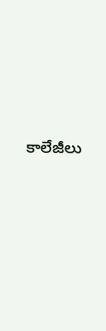కాలేజీలు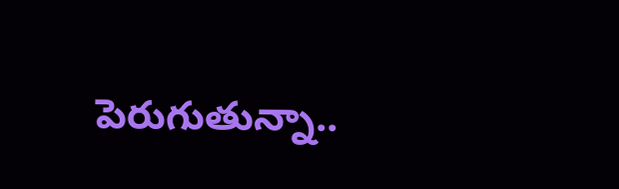పెరుగుతున్నా..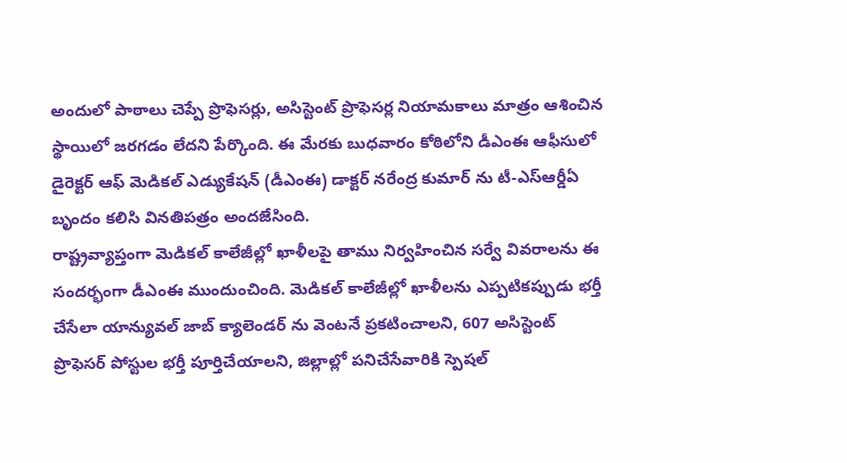అందులో పాఠాలు చెప్పే ప్రొఫెసర్లు, అసిస్టెంట్ ప్రొఫెసర్ల నియామకాలు మాత్రం ఆశించిన స్థాయిలో జరగడం లేదని పేర్కొంది. ఈ మేరకు బుధవారం కోఠిలోని డీఎంఈ ఆఫీసులో డైరెక్టర్ ఆఫ్ మెడికల్ ఎడ్యుకేషన్ (డీఎంఈ) డాక్టర్ నరేంద్ర కుమార్ ను టీ-ఎస్ఆర్డీఏ బృందం కలిసి వినతిపత్రం అందజేసింది.
రాష్ట్రవ్యాప్తంగా మెడికల్ కాలేజీల్లో ఖాళీలపై తాము నిర్వహించిన సర్వే వివరాలను ఈ సందర్భంగా డీఎంఈ ముందుంచింది. మెడికల్ కాలేజీల్లో ఖాళీలను ఎప్పటికప్పుడు భర్తీ చేసేలా యాన్యువల్ జాబ్ క్యాలెండర్ ను వెంటనే ప్రకటించాలని, 607 అసిస్టెంట్ ప్రొఫెసర్ పోస్టుల భర్తీ పూర్తిచేయాలని, జిల్లాల్లో పనిచేసేవారికి స్పెషల్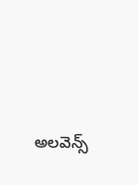అలవెన్స్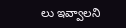లు ఇవ్వాలని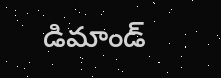డిమాండ్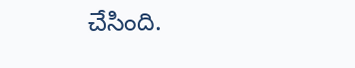చేసింది.